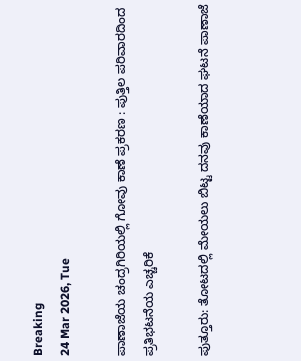Breaking
24 Mar 2026, Tue

ಪಾಣಾಜೆಯ ಚಂದ್ರಗಿರಿಯಲ್ಲಿ ಗೋವು ಕಾಣೆ ಪ್ರಕರಣ : ಪುತ್ತಿಲ ಪರಿವಾರದಿಂದ ಪ್ರತಿಭಟನೆಯ ಎಚ್ಚರಿಕೆ

ಪುತ್ತೂರು: ತೋಟದಲ್ಲಿ ಮೇಯಲು ಬಿಟ್ಟ ದನವು ಕಾಣೆಯಾದ ಘಟನೆ ಪಾಣಾಜೆ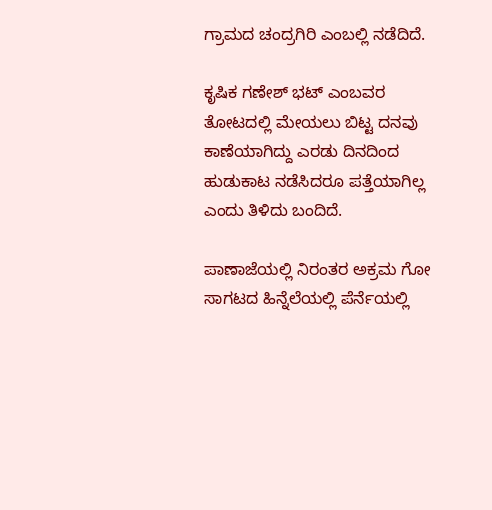ಗ್ರಾಮದ ಚಂದ್ರಗಿರಿ ಎಂಬಲ್ಲಿ ನಡೆದಿದೆ.

ಕೃಷಿಕ ಗಣೇಶ್ ಭಟ್ ಎಂಬವರ ತೋಟದಲ್ಲಿ ಮೇಯಲು ಬಿಟ್ಟ ದನವು ಕಾಣೆಯಾಗಿದ್ದು ಎರಡು ದಿನದಿಂದ ಹುಡುಕಾಟ ನಡೆಸಿದರೂ ಪತ್ತೆಯಾಗಿಲ್ಲ ಎಂದು ತಿಳಿದು ಬಂದಿದೆ.

ಪಾಣಾಜೆಯಲ್ಲಿ ನಿರಂತರ ಅಕ್ರಮ ಗೋ ಸಾಗಟದ ಹಿನ್ನೆಲೆಯಲ್ಲಿ ಪೆರ್ನೆಯಲ್ಲಿ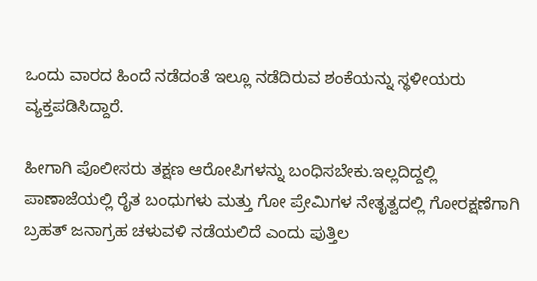ಒಂದು ವಾರದ ಹಿಂದೆ ನಡೆದಂತೆ ಇಲ್ಲೂ ನಡೆದಿರುವ ಶಂಕೆಯನ್ನು ಸ್ಥಳೀಯರು ವ್ಯಕ್ತಪಡಿಸಿದ್ದಾರೆ.

ಹೀಗಾಗಿ ಪೊಲೀಸರು ತಕ್ಷಣ ಆರೋಪಿಗಳನ್ನು ಬಂಧಿಸಬೇಕು.ಇಲ್ಲದಿದ್ದಲ್ಲಿ ಪಾಣಾಜೆಯಲ್ಲಿ ರೈತ ಬಂಧುಗಳು ಮತ್ತು ಗೋ ಪ್ರೇಮಿಗಳ ನೇತೃತ್ವದಲ್ಲಿ ಗೋರಕ್ಷಣೆಗಾಗಿ ಬ್ರಹತ್ ಜನಾಗ್ರಹ ಚಳುವಳಿ ನಡೆಯಲಿದೆ ಎಂದು ಪುತ್ತಿಲ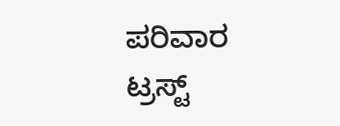ಪರಿವಾರ ಟ್ರಸ್ಟ್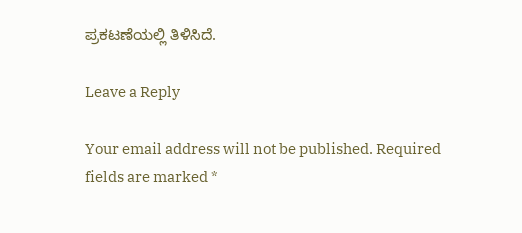ಪ್ರಕಟಣೆಯಲ್ಲಿ ತಿಳಿಸಿದೆ.

Leave a Reply

Your email address will not be published. Required fields are marked *